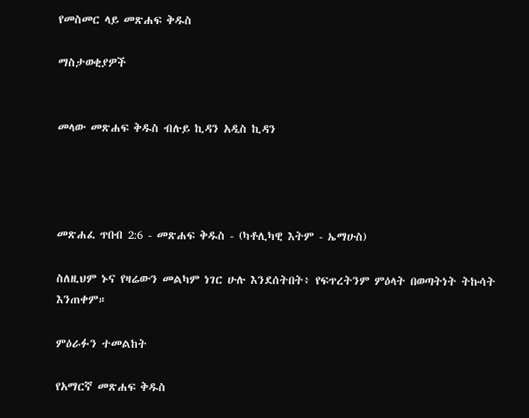የመስመር ላይ መጽሐፍ ቅዱስ

ማስታወቂያዎች


መላው መጽሐፍ ቅዱስ ብሉይ ኪዳን አዲስ ኪዳን




መጽሐፈ ጥበብ 2:6 - መጽሐፍ ቅዱስ - (ካቶሊካዊ እትም - ኤማሁስ)

ስለዚህም ኑና የዛሬውን መልካም ነገር ሁሉ እንደሰትበት፥ የፍጥረትንም ምዕላት በወጣትነት ትኩሳት እንጠቀም።

ምዕራፉን ተመልከት

የአማርኛ መጽሐፍ ቅዱስ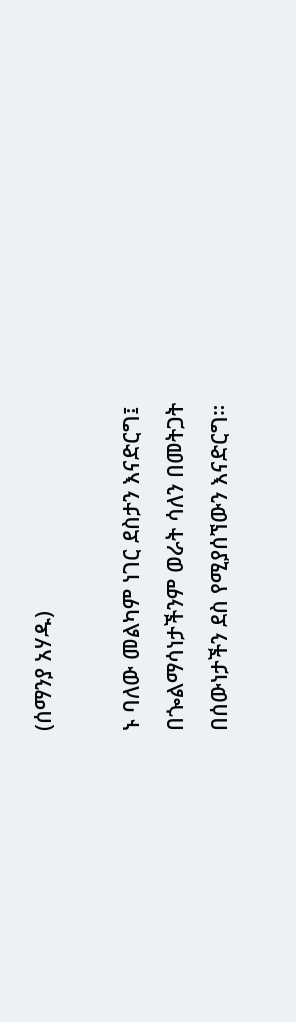(ሰማንያ አሃዱ)

ኑ ባለው መልካም ነገር ደስታን እናድርግ፤ በጐልማሳነታችንም ወራት ሳለን በመትጋት በሰውነታችን ደስ የሚያሰኘውን እናድርግ።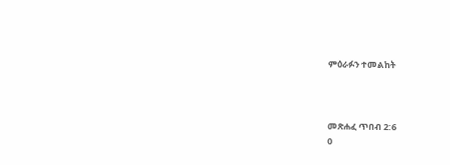ምዕራፉን ተመልከት



መጽሐፈ ጥበብ 2:6
0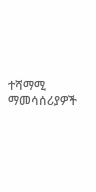ተሻማሚ ማመሳሰሪያዎች